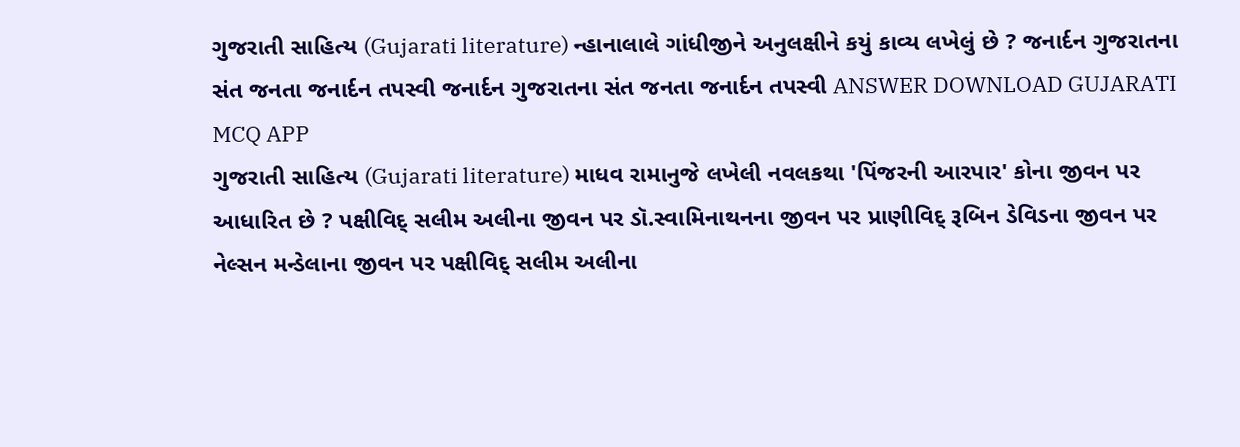ગુજરાતી સાહિત્ય (Gujarati literature) ન્હાનાલાલે ગાંધીજીને અનુલક્ષીને કયું કાવ્ય લખેલું છે ? જનાર્દન ગુજરાતના સંત જનતા જનાર્દન તપસ્વી જનાર્દન ગુજરાતના સંત જનતા જનાર્દન તપસ્વી ANSWER DOWNLOAD GUJARATI MCQ APP
ગુજરાતી સાહિત્ય (Gujarati literature) માધવ રામાનુજે લખેલી નવલકથા 'પિંજરની આરપાર' કોના જીવન પર આધારિત છે ? પક્ષીવિદ્ સલીમ અલીના જીવન પર ડૉ.સ્વામિનાથનના જીવન પર પ્રાણીવિદ્ રૂબિન ડેવિડના જીવન પર નેલ્સન મન્ડેલાના જીવન પર પક્ષીવિદ્ સલીમ અલીના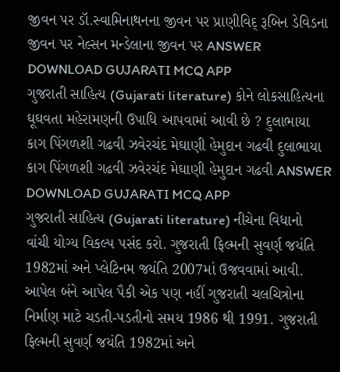જીવન પર ડૉ.સ્વામિનાથનના જીવન પર પ્રાણીવિદ્ રૂબિન ડેવિડના જીવન પર નેલ્સન મન્ડેલાના જીવન પર ANSWER DOWNLOAD GUJARATI MCQ APP
ગુજરાતી સાહિત્ય (Gujarati literature) કોને લોકસાહિત્યના ઘૂઘવતા મહેરામણની ઉપાધિ આપવામાં આવી છે ? દુલાભાયા કાગ પિંગળશી ગઢવી ઝવેરચંદ મેઘાણી હેમુદાન ગઢવી દુલાભાયા કાગ પિંગળશી ગઢવી ઝવેરચંદ મેઘાણી હેમુદાન ગઢવી ANSWER DOWNLOAD GUJARATI MCQ APP
ગુજરાતી સાહિત્ય (Gujarati literature) નીચેના વિધાનો વાંચી યોગ્ય વિકલ્પ પસંદ કરો. ગુજરાતી ફિલ્મની સુવર્ણ જયંતિ 1982માં અને પ્લેટિનમ જયંતિ 2007માં ઉજવવામાં આવી. આપેલ બંને આપેલ પૈકી એક પણ નહીં ગુજરાતી ચલચિત્રોના નિર્માણ માટે ચડતી-પડતીનો સમય 1986 થી 1991. ગુજરાતી ફિલ્મની સુવર્ણ જયંતિ 1982માં અને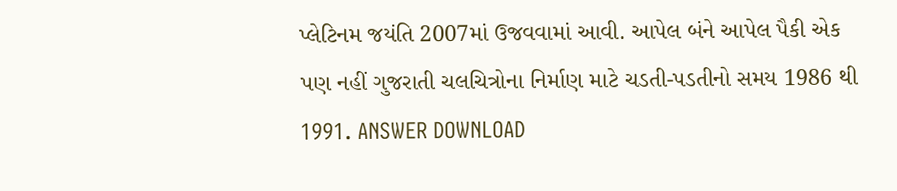પ્લેટિનમ જયંતિ 2007માં ઉજવવામાં આવી. આપેલ બંને આપેલ પૈકી એક પણ નહીં ગુજરાતી ચલચિત્રોના નિર્માણ માટે ચડતી-પડતીનો સમય 1986 થી 1991. ANSWER DOWNLOAD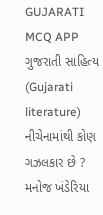GUJARATI MCQ APP
ગુજરાતી સાહિત્ય (Gujarati literature) નીચેનામાંથી કોણ ગઝલકાર છે ? મનોજ ખંડેરિયા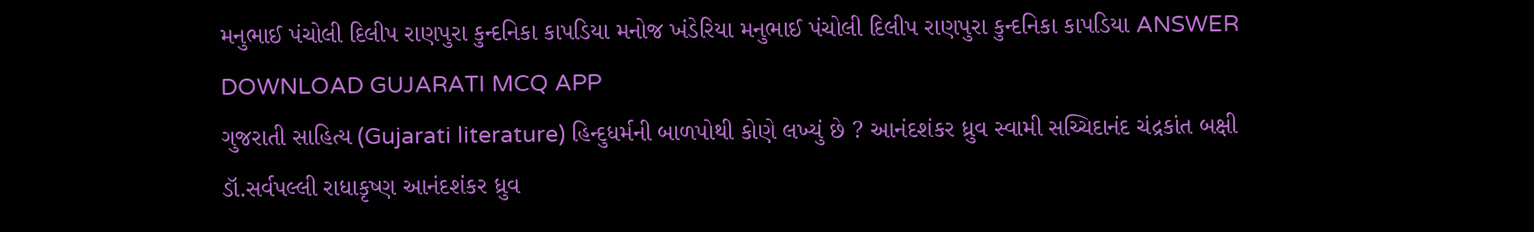મનુભાઈ પંચોલી દિલીપ રાણપુરા કુન્દનિકા કાપડિયા મનોજ ખંડેરિયા મનુભાઈ પંચોલી દિલીપ રાણપુરા કુન્દનિકા કાપડિયા ANSWER DOWNLOAD GUJARATI MCQ APP
ગુજરાતી સાહિત્ય (Gujarati literature) હિન્દુધર્મની બાળપોથી કોણે લખ્યું છે ? આનંદશંકર ધ્રુવ સ્વામી સચ્ચિદાનંદ ચંદ્રકાંત બક્ષી ડૉ.સર્વપલ્લી રાધાકૃષ્ણ આનંદશંકર ધ્રુવ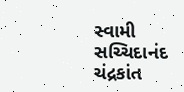સ્વામી સચ્ચિદાનંદ ચંદ્રકાંત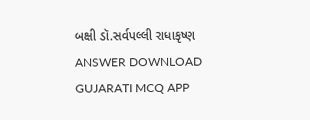બક્ષી ડૉ.સર્વપલ્લી રાધાકૃષ્ણ ANSWER DOWNLOAD GUJARATI MCQ APP